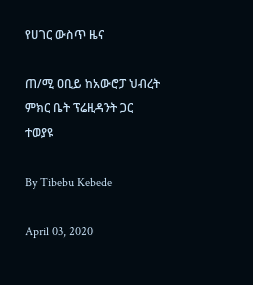የሀገር ውስጥ ዜና

ጠ/ሚ ዐቢይ ከአውሮፓ ህብረት ምክር ቤት ፕሬዚዳንት ጋር ተወያዩ

By Tibebu Kebede

April 03, 2020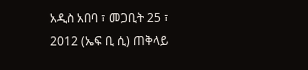አዲስ አበባ ፣ መጋቢት 25 ፣ 2012 (ኤፍ ቢ ሲ) ጠቅላይ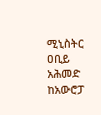ሚኒስትር ዐቢይ አሕመድ ከአውሮፓ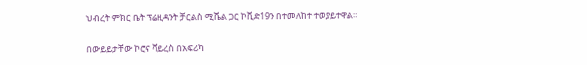ህብረት ምክር ቤት ፕሬዚዳንት ቻርልስ ሚሼል ጋር ኮቪድ19ን በተመለከተ ተወያይተዋል።

በውይይታቸው ኮሮና ቫይረስ በአፍሪካ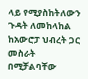ላይ የሚያስከትለውን ጉዳት ለመከላከል ከአውሮፓ ህብረት ጋር መስራት በሚቻልባቸው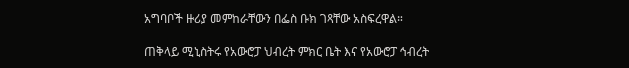አግባቦች ዙሪያ መምከራቸውን በፌስ ቡክ ገጻቸው አስፍረዋል።

ጠቅላይ ሚኒስትሩ የአውሮፓ ህብረት ምክር ቤት እና የአውሮፓ ኅብረት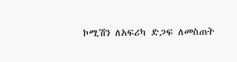ኮሚሽን ለአፍሪካ ድጋፍ ለመስጠት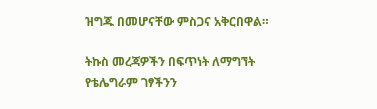ዝግጁ በመሆናቸው ምስጋና አቅርበዋል።

ትኩስ መረጃዎችን በፍጥነት ለማግኘት የቴሌግራም ገፃችንን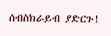ሰብስክራይብ ያድርጉ!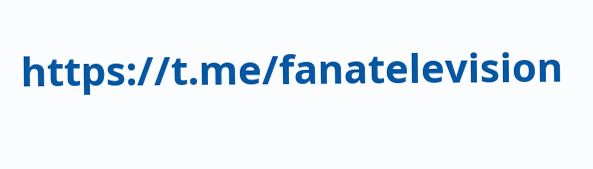https://t.me/fanatelevision